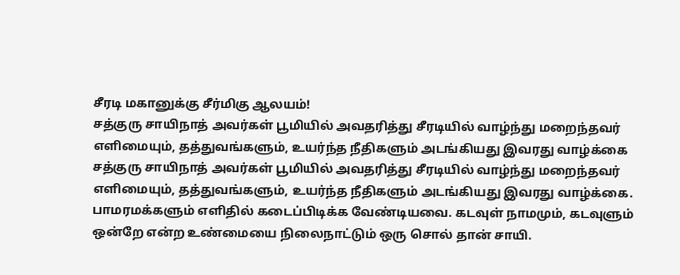சீரடி மகானுக்கு சீர்மிகு ஆலயம்!
சத்குரு சாயிநாத் அவர்கள் பூமியில் அவதரித்து சீரடியில் வாழ்ந்து மறைந்தவர் எளிமையும், தத்துவங்களும், உயர்ந்த நீதிகளும் அடங்கியது இவரது வாழ்க்கை
சத்குரு சாயிநாத் அவர்கள் பூமியில் அவதரித்து சீரடியில் வாழ்ந்து மறைந்தவர் எளிமையும், தத்துவங்களும், உயர்ந்த நீதிகளும் அடங்கியது இவரது வாழ்க்கை. பாமரமக்களும் எளிதில் கடைப்பிடிக்க வேண்டியவை. கடவுள் நாமமும், கடவுளும் ஒன்றே என்ற உண்மையை நிலைநாட்டும் ஒரு சொல் தான் சாயி.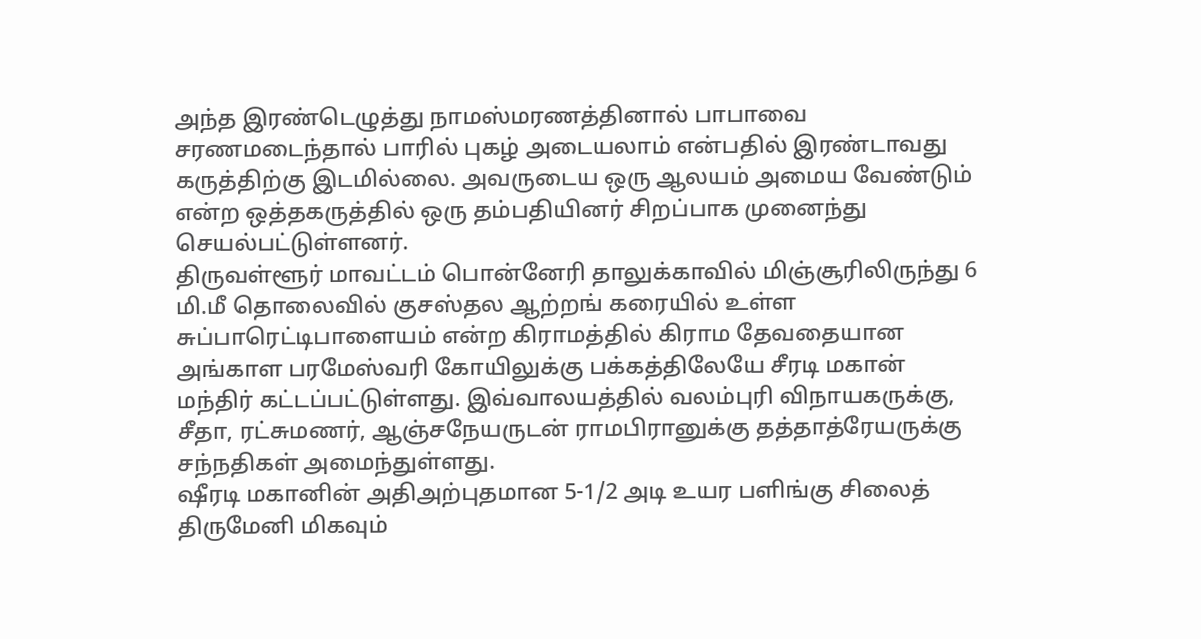அந்த இரண்டெழுத்து நாமஸ்மரணத்தினால் பாபாவை சரணமடைந்தால் பாரில் புகழ் அடையலாம் என்பதில் இரண்டாவது கருத்திற்கு இடமில்லை. அவருடைய ஒரு ஆலயம் அமைய வேண்டும் என்ற ஒத்தகருத்தில் ஒரு தம்பதியினர் சிறப்பாக முனைந்து செயல்பட்டுள்ளனர்.
திருவள்ளூர் மாவட்டம் பொன்னேரி தாலுக்காவில் மிஞ்சூரிலிருந்து 6 மி.மீ தொலைவில் குசஸ்தல ஆற்றங் கரையில் உள்ள சுப்பாரெட்டிபாளையம் என்ற கிராமத்தில் கிராம தேவதையான அங்காள பரமேஸ்வரி கோயிலுக்கு பக்கத்திலேயே சீரடி மகான் மந்திர் கட்டப்பட்டுள்ளது. இவ்வாலயத்தில் வலம்புரி விநாயகருக்கு, சீதா, ரட்சுமணர், ஆஞ்சநேயருடன் ராமபிரானுக்கு தத்தாத்ரேயருக்கு சந்நதிகள் அமைந்துள்ளது.
ஷீரடி மகானின் அதிஅற்புதமான 5-1/2 அடி உயர பளிங்கு சிலைத் திருமேனி மிகவும்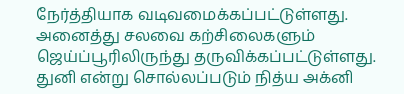நேர்த்தியாக வடிவமைக்கப்பட்டுள்ளது. அனைத்து சலவை கற்சிலைகளும் ஜெய்ப்பூரிலிருந்து தருவிக்கப்பட்டுள்ளது.
துனி என்று சொல்லப்படும் நித்ய அக்னி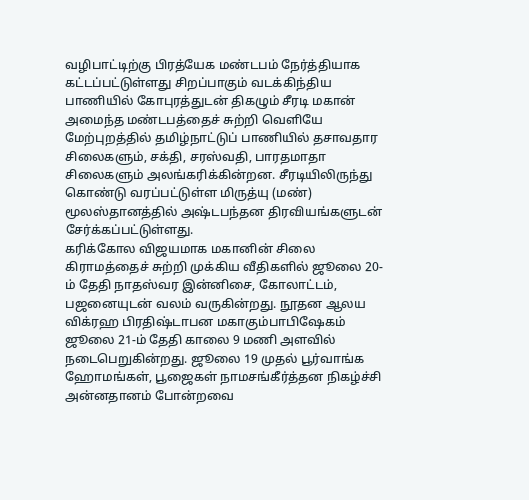வழிபாட்டிற்கு பிரத்யேக மண்டபம் நேர்த்தியாக கட்டப்பட்டுள்ளது சிறப்பாகும் வடக்கிந்திய பாணியில் கோபுரத்துடன் திகழும் சீரடி மகான் அமைந்த மண்டபத்தைச் சுற்றி வெளியே மேற்புறத்தில் தமிழ்நாட்டுப் பாணியில் தசாவதார சிலைகளும், சக்தி, சரஸ்வதி, பாரதமாதா சிலைகளும் அலங்கரிக்கின்றன. சீரடியிலிருந்து கொண்டு வரப்பட்டுள்ள மிருத்யு (மண்) மூலஸ்தானத்தில் அஷ்டபந்தன திரவியங்களுடன் சேர்க்கப்பட்டுள்ளது.
கரிக்கோல விஜயமாக மகானின் சிலை கிராமத்தைச் சுற்றி முக்கிய வீதிகளில் ஜூலை 20-ம் தேதி நாதஸ்வர இன்னிசை, கோலாட்டம், பஜனையுடன் வலம் வருகின்றது. நூதன ஆலய விக்ரஹ பிரதிஷ்டாபன மகாகும்பாபிஷேகம் ஜூலை 21-ம் தேதி காலை 9 மணி அளவில் நடைபெறுகின்றது. ஜூலை 19 முதல் பூர்வாங்க ஹோமங்கள், பூஜைகள் நாமசங்கீர்த்தன நிகழ்ச்சி அன்னதானம் போன்றவை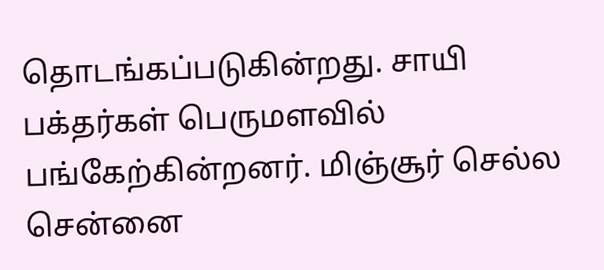தொடங்கப்படுகின்றது. சாயி பக்தர்கள் பெருமளவில் பங்கேற்கின்றனர். மிஞ்சூர் செல்ல சென்னை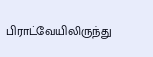பிராட்வேயிலிருந்து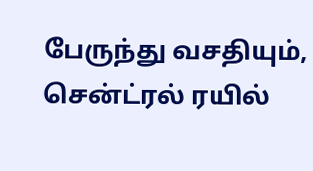பேருந்து வசதியும், சென்ட்ரல் ரயில்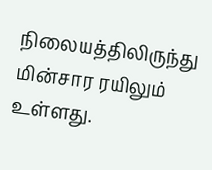நிலையத்திலிருந்து மின்சார ரயிலும் உள்ளது.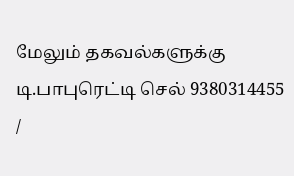மேலும் தகவல்களுக்கு டி.பாபுரெட்டி செல் 9380314455 /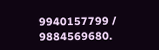9940157799 / 9884569680.